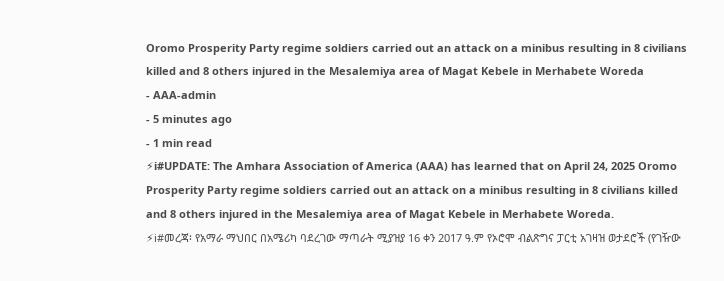Oromo Prosperity Party regime soldiers carried out an attack on a minibus resulting in 8 civilians killed and 8 others injured in the Mesalemiya area of Magat Kebele in Merhabete Woreda
- AAA-admin
- 5 minutes ago
- 1 min read
⚡ℹ#UPDATE: The Amhara Association of America (AAA) has learned that on April 24, 2025 Oromo Prosperity Party regime soldiers carried out an attack on a minibus resulting in 8 civilians killed and 8 others injured in the Mesalemiya area of Magat Kebele in Merhabete Woreda.
⚡ℹ#መረጃ፡ የአማራ ማህበር በአሜሪካ ባደረገው ማጣራት ሚያዝያ 16 ቀን 2017 ዓ.ም የኦሮሞ ብልጽግና ፓርቲ አገዛዝ ወታደሮች (የገዥው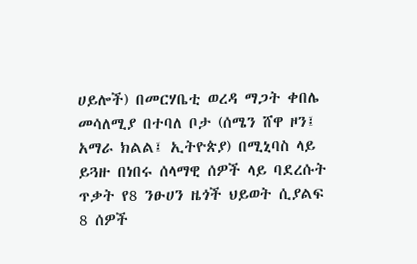ሀይሎች) በመርሃቤቲ ወረዳ ማጋት ቀበሌ መሳለሚያ በተባለ ቦታ (ሰሜን ሸዋ ዞን፤ አማራ ክልል፤ ኢትዮጵያ) በሚኒባስ ላይ ይጓዙ በነበሩ ሰላማዊ ሰዎች ላይ ባደረሱት ጥቃት የ8 ንፁሀን ዜጎች ህይወት ሲያልፍ 8 ሰዎች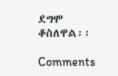ደግሞ ቆስለዋል፡፡

Comments